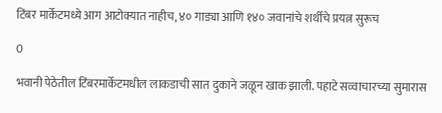टिंबर मार्केटमध्ये आग आटोक्यात नाहीच, ४० गाड्या आणि १४० जवानांचे शर्थीचे प्रयत्न सुरूच

0

भवानी पेठेतील टिंबरमार्केटमधील लाकडाची सात दुकाने जळून खाक झाली. पहाटे सव्वाचारच्या सुमारास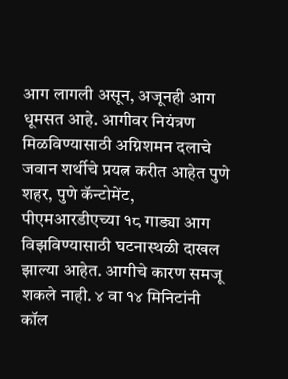आग लागली असून, अजूनही आग धूमसत आहे. आगीवर नियंत्रण मिळविण्यासाठी अग्निशमन दलाचे जवान शर्थीचे प्रयत्न करीत आहेत पुणे शहर, पुणे कॅन्टोमेंट, पीएमआरडीएच्या १८ गाड्या आग विझविण्यासाठी घटनास्थळी दाखल झाल्या आहेत. आगीचे कारण समजू शकले नाही. ४ वा १४ मिनिटांनी कॉल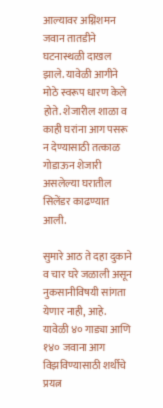आल्यावर अग्निशमन जवान तातडीने घटनास्थळी दाखल झाले. यावेळी आगीने मोठे स्वरूप धारण केले होते. शेजारील शाळा व काही घरांना आग पसरू न देण्यासाठी तत्काळ गोडाऊन शेजारी असलेल्या घरातील सिलेंडर काढण्यात आली.

सुमारे आठ ते दहा दुकाने व चार घरे जळाली असून नुकसानीविषयी सांगता येणार नाही, आहे. यावेळी ४० गाड्या आणि १४० जवाना आग विझविण्यासाठी शर्थीचे प्रयत्न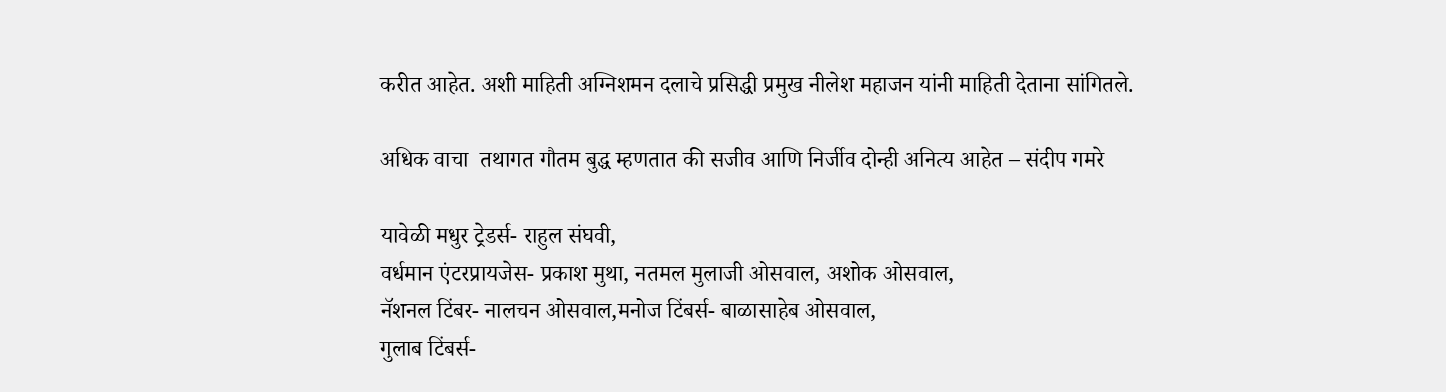करीत आहेत. अशी माहिती अग्निशमन दलाचे प्रसिद्धी प्रमुख नीलेश महाजन यांनी माहिती देताना सांगितले.

अधिक वाचा  तथागत गौतम बुद्ध म्हणतात की सजीव आणि निर्जीव दोन्ही अनित्य आहेत – संदीप गमरे

यावेळी मधुर ट्रेडर्स- राहुल संघवी,
वर्धमान एंटरप्रायजेस- प्रकाश मुथा, नतमल मुलाजी ओसवाल, अशोक ओसवाल,
नॅशनल टिंबर- नालचन ओसवाल,मनोज टिंबर्स- बाळासाहेब ओसवाल,
गुलाब टिंबर्स-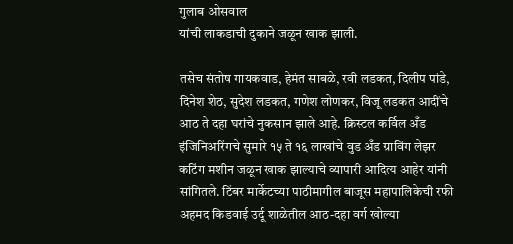गुलाब ओसवाल
यांची लाकडाची दुकाने जळून खाक झाली.

तसेच संतोष गायकवाड, हेमंत साबळे, रवी लडकत, दिलीप पांडे, दिनेश शेठ, सुदेश लडकत, गणेश लोणकर, विजू लडकत आदींचे आठ ते दहा घरांचे नुकसान झाले आहे. क्रिस्टल कर्विल अँड इंजिनिअरिंगचे सुमारे १५ ते १६ लाखांचे वुड अँड ग्राविंग लेझर कटिंग मशीन जळून खाक झाल्याचे व्यापारी आदित्य आहेर यांनी सांगितले. टिंबर मार्केटच्या पाठीमागील बाजूस महापालिकेची रफी अहमद किडवाई उर्दू शाळेतील आठ-दहा वर्ग खोल्या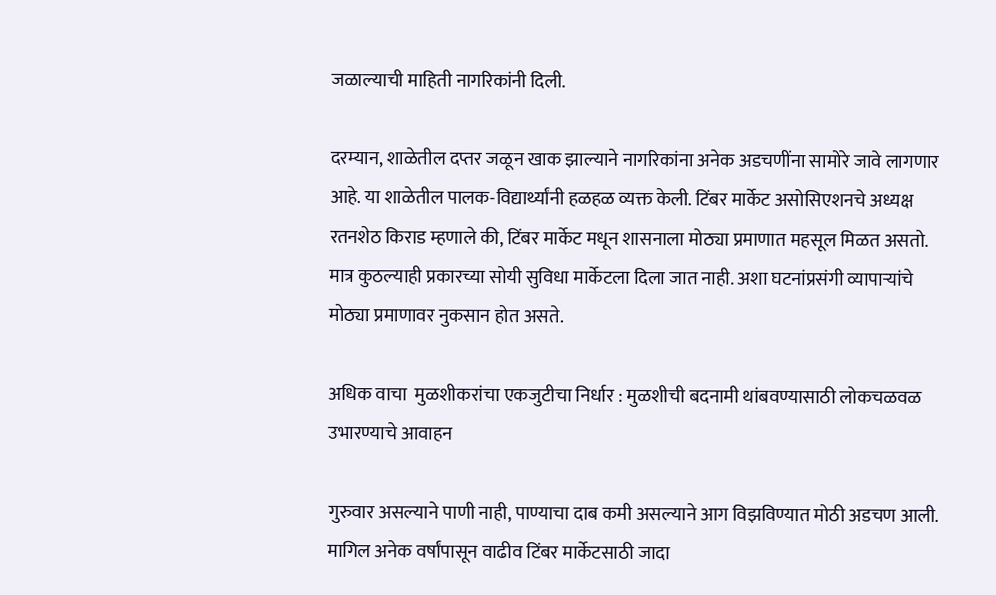जळाल्याची माहिती नागरिकांनी दिली.

दरम्यान, शाळेतील दप्तर जळून खाक झाल्याने नागरिकांना अनेक अडचणींना सामोरे जावे लागणार आहे. या शाळेतील पालक-विद्यार्थ्यांनी हळहळ व्यक्त केली. टिंबर मार्केट असोसिएशनचे अध्यक्ष रतनशेठ किराड म्हणाले की, टिंबर मार्केट मधून शासनाला मोठ्या प्रमाणात महसूल मिळत असतो. मात्र कुठल्याही प्रकारच्या सोयी सुविधा मार्केटला दिला जात नाही. अशा घटनांप्रसंगी व्यापाऱ्यांचे मोठ्या प्रमाणावर नुकसान होत असते.

अधिक वाचा  मुळशीकरांचा एकजुटीचा निर्धार : मुळशीची बदनामी थांबवण्यासाठी लोकचळवळ उभारण्याचे आवाहन

गुरुवार असल्याने पाणी नाही, पाण्याचा दाब कमी असल्याने आग विझविण्यात मोठी अडचण आली. मागिल अनेक वर्षांपासून वाढीव टिंबर मार्केटसाठी जादा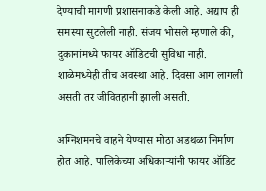देण्याची मागणी प्रशासनाकडे केली आहे. अद्याप ही समस्या सुटलेली नाही. संजय भोसले म्हणाले की, दुकानांमध्ये फायर ऑडिटची सुविधा नाही. शाळेमध्येही तीच अवस्था आहे. दिवसा आग लागली असती तर जीवितहानी झाली असती.

अग्निशमनचे वाहने येण्यास मोठा अडथळा निर्माण होत आहे. पालिकेच्या अधिकाऱ्यांनी फायर ऑडिट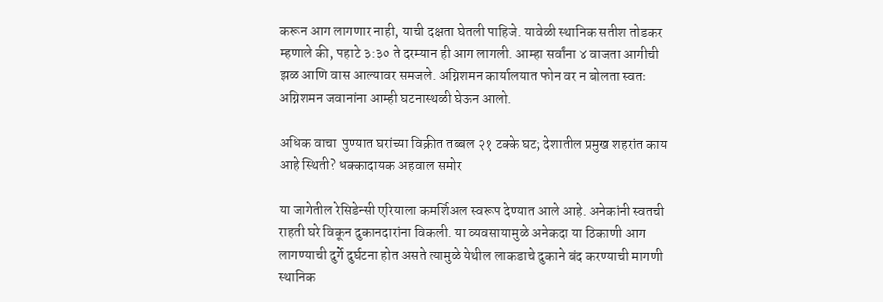करून आग लागणार नाही, याची दक्षता घेतली पाहिजे. यावेळी स्थानिक सतीश तोडकर म्हणाले की, पहाटे ३:३० ते दरम्यान ही आग लागली. आम्हा सर्वांना ४ वाजता आगीची झळ आणि वास आल्यावर समजले. अग्निशमन कार्यालयात फोन वर न बोलता स्वतः अग्निशमन जवानांना आम्ही घटनास्थळी घेऊन आलो.

अधिक वाचा  पुण्यात घरांच्या विक्रीत तब्बल २१ टक्के घट; देशातील प्रमुख शहरांत काय आहे स्थिती? धक्कादायक अहवाल समोर

या जागेतील रेसिडेन्सी एरियाला कमर्शिअल स्वरूप देण्यात आले आहे. अनेकांनी स्वतची राहती घरे विकून दुकानदारांना विकली. या व्यवसायामुळे अनेकदा या ठिकाणी आग लागण्याची दुर्गे दुर्घटना होत असते त्यामुळे येथील लाकडाचे दुकाने बंद करण्याची मागणी स्थानिक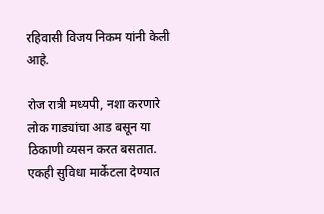रहिवासी विजय निकम यांनी केली आहे.

रोज रात्री मध्यपी, नशा करणारे लोक गाड्यांचा आड बसून या ठिकाणी व्यसन करत बसतात. एकही सुविधा मार्केटला देण्यात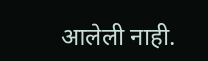आलेली नाही.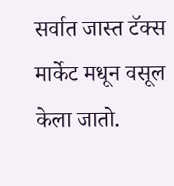सर्वात जास्त टॅक्स मार्केट मधून वसूल केला जातो.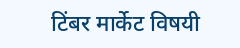टिंबर मार्केट विषयी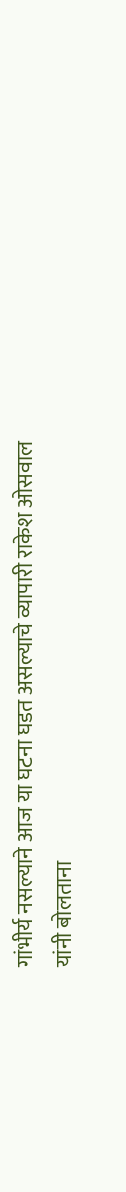गांभीर्य नसल्याने आज या घटना घडत असल्याचे व्यापारी राकेश ओसवाल यांनी बोलताना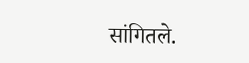सांगितले.